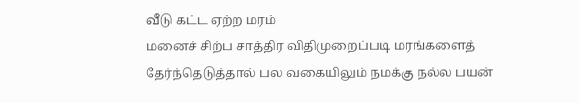வீடு கட்ட ஏற்ற மரம்
மனைச் சிற்ப சாத்திர விதிமுறைப்படி மரங்களைத் தேர்ந்தெடுத்தால் பல வகையிலும் நமக்கு நல்ல பயன்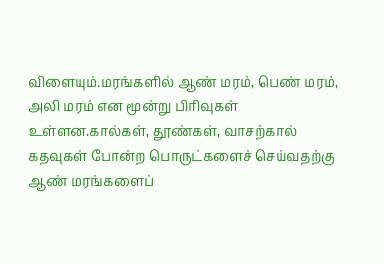விளையும்.மரங்களில் ஆண் மரம், பெண் மரம், அலி மரம் என மூன்று பிரிவுகள் உள்ளன.கால்கள், தூண்கள், வாசற்கால் கதவுகள் போன்ற பொருட்களைச் செய்வதற்கு ஆண் மரங்களைப்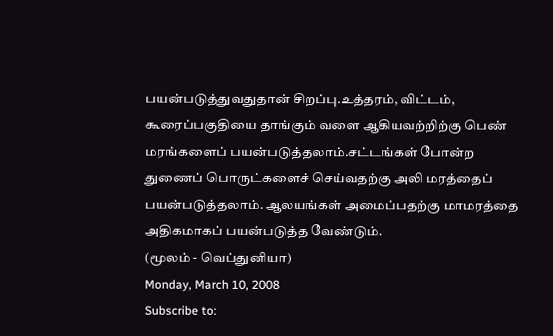பயன்படுத்துவதுதான் சிறப்பு.உத்தரம், விட்டம், கூரைப்பகுதியை தாங்கும் வளை ஆகியவற்றிற்கு பெண் மரங்களைப் பயன்படுத்தலாம்.சட்டங்கள் போன்ற துணைப் பொருட்களைச் செய்வதற்கு அலி மரத்தைப் பயன்படுத்தலாம். ஆலயங்கள் அமைப்பதற்கு மாமரத்தை அதிகமாகப் பயன்படுத்த வேண்டும்.
(மூலம் - வெப்துனியா)
Monday, March 10, 2008
Subscribe to: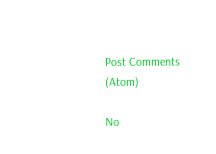Post Comments (Atom)

No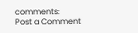comments:
Post a Comment